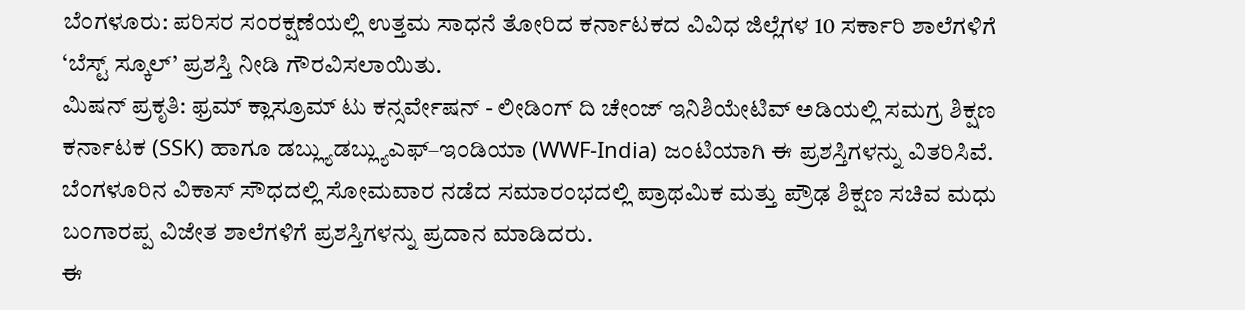ಬೆಂಗಳೂರು: ಪರಿಸರ ಸಂರಕ್ಷಣೆಯಲ್ಲಿ ಉತ್ತಮ ಸಾಧನೆ ತೋರಿದ ಕರ್ನಾಟಕದ ವಿವಿಧ ಜಿಲ್ಲೆಗಳ 10 ಸರ್ಕಾರಿ ಶಾಲೆಗಳಿಗೆ ‘ಬೆಸ್ಟ್ ಸ್ಕೂಲ್’ ಪ್ರಶಸ್ತಿ ನೀಡಿ ಗೌರವಿಸಲಾಯಿತು.
ಮಿಷನ್ ಪ್ರಕೃತಿ: ಫ್ರಮ್ ಕ್ಲಾಸ್ರೂಮ್ ಟು ಕನ್ಸರ್ವೇಷನ್ - ಲೀಡಿಂಗ್ ದಿ ಚೇಂಜ್ ಇನಿಶಿಯೇಟಿವ್ ಅಡಿಯಲ್ಲಿ ಸಮಗ್ರ ಶಿಕ್ಷಣ ಕರ್ನಾಟಕ (SSK) ಹಾಗೂ ಡಬ್ಲ್ಯುಡಬ್ಲ್ಯುಎಫ್–ಇಂಡಿಯಾ (WWF-India) ಜಂಟಿಯಾಗಿ ಈ ಪ್ರಶಸ್ತಿಗಳನ್ನು ವಿತರಿಸಿವೆ.
ಬೆಂಗಳೂರಿನ ವಿಕಾಸ್ ಸೌಧದಲ್ಲಿ ಸೋಮವಾರ ನಡೆದ ಸಮಾರಂಭದಲ್ಲಿ ಪ್ರಾಥಮಿಕ ಮತ್ತು ಪ್ರೌಢ ಶಿಕ್ಷಣ ಸಚಿವ ಮಧು ಬಂಗಾರಪ್ಪ ವಿಜೇತ ಶಾಲೆಗಳಿಗೆ ಪ್ರಶಸ್ತಿಗಳನ್ನು ಪ್ರದಾನ ಮಾಡಿದರು.
ಈ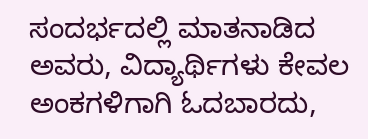ಸಂದರ್ಭದಲ್ಲಿ ಮಾತನಾಡಿದ ಅವರು, ವಿದ್ಯಾರ್ಥಿಗಳು ಕೇವಲ ಅಂಕಗಳಿಗಾಗಿ ಓದಬಾರದು,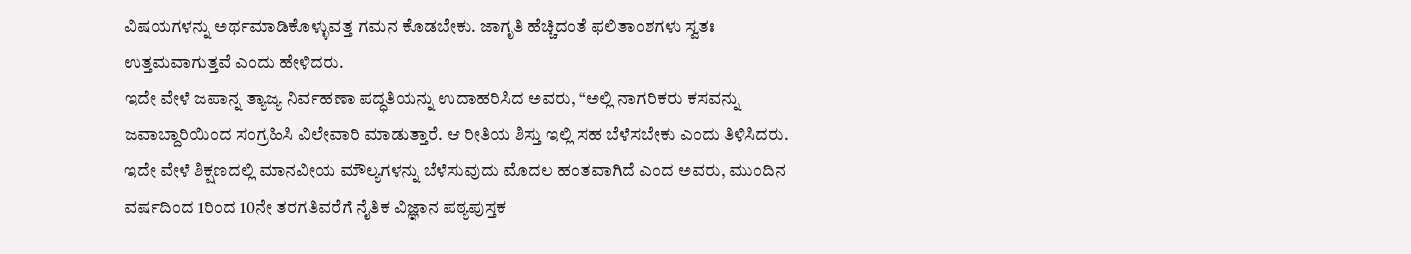ವಿಷಯಗಳನ್ನು ಅರ್ಥಮಾಡಿಕೊಳ್ಳುವತ್ತ ಗಮನ ಕೊಡಬೇಕು. ಜಾಗೃತಿ ಹೆಚ್ಚಿದಂತೆ ಫಲಿತಾಂಶಗಳು ಸ್ವತಃ ಉತ್ತಮವಾಗುತ್ತವೆ ಎಂದು ಹೇಳಿದರು.
ಇದೇ ವೇಳೆ ಜಪಾನ್ನ ತ್ಯಾಜ್ಯ ನಿರ್ವಹಣಾ ಪದ್ಧತಿಯನ್ನು ಉದಾಹರಿಸಿದ ಅವರು, “ಅಲ್ಲಿ ನಾಗರಿಕರು ಕಸವನ್ನು ಜವಾಬ್ದಾರಿಯಿಂದ ಸಂಗ್ರಹಿಸಿ ವಿಲೇವಾರಿ ಮಾಡುತ್ತಾರೆ. ಆ ರೀತಿಯ ಶಿಸ್ತು ಇಲ್ಲಿ ಸಹ ಬೆಳೆಸಬೇಕು ಎಂದು ತಿಳಿಸಿದರು.
ಇದೇ ವೇಳೆ ಶಿಕ್ಷಣದಲ್ಲಿ ಮಾನವೀಯ ಮೌಲ್ಯಗಳನ್ನು ಬೆಳೆಸುವುದು ಮೊದಲ ಹಂತವಾಗಿದೆ ಎಂದ ಅವರು, ಮುಂದಿನ ವರ್ಷದಿಂದ 1ರಿಂದ 10ನೇ ತರಗತಿವರೆಗೆ ನೈತಿಕ ವಿಜ್ಞಾನ ಪಠ್ಯಪುಸ್ತಕ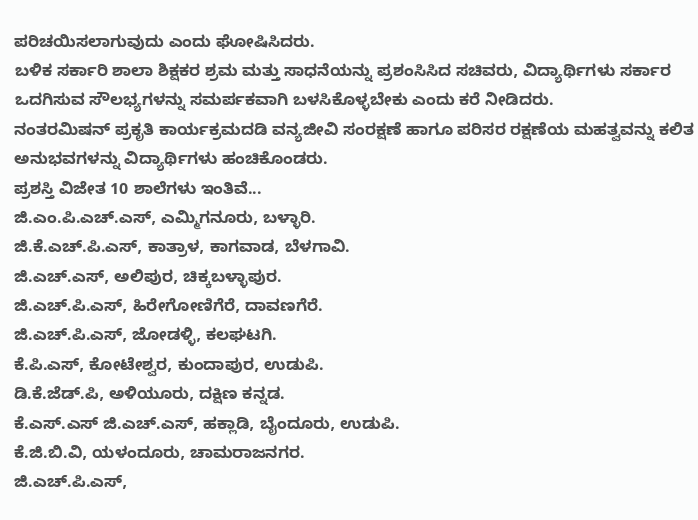ಪರಿಚಯಿಸಲಾಗುವುದು ಎಂದು ಘೋಷಿಸಿದರು.
ಬಳಿಕ ಸರ್ಕಾರಿ ಶಾಲಾ ಶಿಕ್ಷಕರ ಶ್ರಮ ಮತ್ತು ಸಾಧನೆಯನ್ನು ಪ್ರಶಂಸಿಸಿದ ಸಚಿವರು, ವಿದ್ಯಾರ್ಥಿಗಳು ಸರ್ಕಾರ ಒದಗಿಸುವ ಸೌಲಭ್ಯಗಳನ್ನು ಸಮರ್ಪಕವಾಗಿ ಬಳಸಿಕೊಳ್ಳಬೇಕು ಎಂದು ಕರೆ ನೀಡಿದರು.
ನಂತರಮಿಷನ್ ಪ್ರಕೃತಿ ಕಾರ್ಯಕ್ರಮದಡಿ ವನ್ಯಜೀವಿ ಸಂರಕ್ಷಣೆ ಹಾಗೂ ಪರಿಸರ ರಕ್ಷಣೆಯ ಮಹತ್ವವನ್ನು ಕಲಿತ ಅನುಭವಗಳನ್ನು ವಿದ್ಯಾರ್ಥಿಗಳು ಹಂಚಿಕೊಂಡರು.
ಪ್ರಶಸ್ತಿ ವಿಜೇತ 10 ಶಾಲೆಗಳು ಇಂತಿವೆ...
ಜಿ.ಎಂ.ಪಿ.ಎಚ್.ಎಸ್, ಎಮ್ಮಿಗನೂರು, ಬಳ್ಳಾರಿ.
ಜಿ.ಕೆ.ಎಚ್.ಪಿ.ಎಸ್, ಕಾತ್ರಾಳ, ಕಾಗವಾಡ, ಬೆಳಗಾವಿ.
ಜಿ.ಎಚ್.ಎಸ್, ಅಲಿಪುರ, ಚಿಕ್ಕಬಳ್ಳಾಪುರ.
ಜಿ.ಎಚ್.ಪಿ.ಎಸ್, ಹಿರೇಗೋಣಿಗೆರೆ, ದಾವಣಗೆರೆ.
ಜಿ.ಎಚ್.ಪಿ.ಎಸ್, ಜೋಡಳ್ಳಿ, ಕಲಘಟಗಿ.
ಕೆ.ಪಿ.ಎಸ್, ಕೋಟೇಶ್ವರ, ಕುಂದಾಪುರ, ಉಡುಪಿ.
ಡಿ.ಕೆ.ಜೆಡ್.ಪಿ, ಅಳಿಯೂರು, ದಕ್ಷಿಣ ಕನ್ನಡ.
ಕೆ.ಎಸ್.ಎಸ್ ಜಿ.ಎಚ್.ಎಸ್, ಹಕ್ಲಾಡಿ, ಬೈಂದೂರು, ಉಡುಪಿ.
ಕೆ.ಜಿ.ಬಿ.ವಿ, ಯಳಂದೂರು, ಚಾಮರಾಜನಗರ.
ಜಿ.ಎಚ್.ಪಿ.ಎಸ್,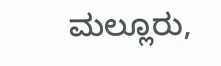ಮಲ್ಲೂರು,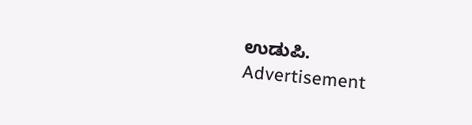ಉಡುಪಿ.
Advertisement